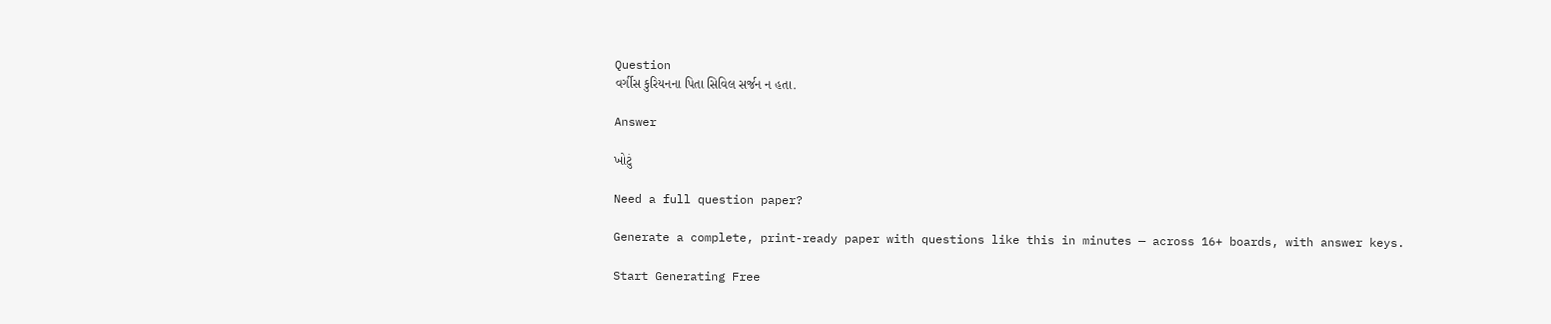Question
વર્ગીસ કુરિયનના પિતા સિવિલ સર્જન ન હતા.

Answer

ખોટું

Need a full question paper?

Generate a complete, print-ready paper with questions like this in minutes — across 16+ boards, with answer keys.

Start Generating Free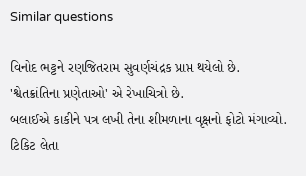Similar questions

વિનોદ ભટ્ટને રણજિતરામ સુવર્ણચંદ્રક પ્રાપ્ત થયેલો છે.
'શ્વેતક્રાંતિના પ્રણેતાઓ' એ રેખાચિત્રો છે.
બલાઈએ કાકીને પત્ર લખી તેના શીમળાના વૃક્ષનો ફોટો મંગાવ્યો.
ટિકિટ લેતા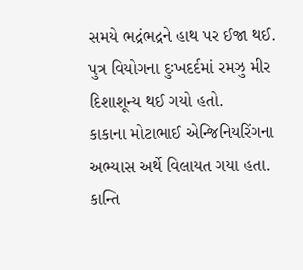સમયે ભદ્રંભદ્રને હાથ પર ઈજા થઈ.
પુત્ર વિયોગના દુઃખદર્દમાં રમઝુ મીર દિશાશૂન્ય થઈ ગયો હતો.
કાકાના મોટાભાઈ એન્જિનિયરિંગના અભ્યાસ અર્થે વિલાયત ગયા હતા.
કાન્તિ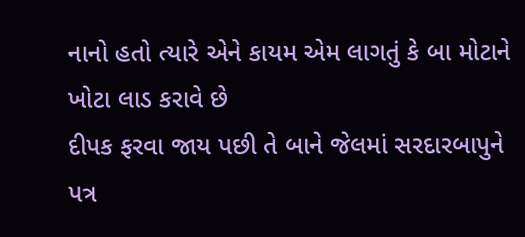નાનો હતો ત્યારે એને કાયમ એમ લાગતું કે બા મોટાને ખોટા લાડ કરાવે છે
દીપક ફરવા જાય પછી તે બાને જેલમાં સરદારબાપુને પત્ર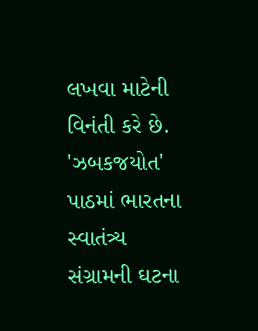લખવા માટેની વિનંતી કરે છે.
'ઝબકજયોત' પાઠમાં ભારતના સ્વાતંત્ર્ય સંગ્રામની ઘટના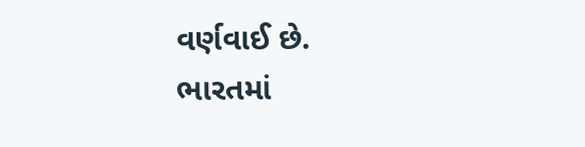વર્ણવાઈ છે.
ભારતમાં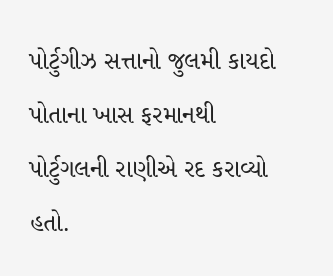પોર્ટુગીઝ સત્તાનો જુલમી કાયદો પોતાના ખાસ ફરમાનથી પોર્ટુગલની રાણીએ રદ કરાવ્યો હતો.